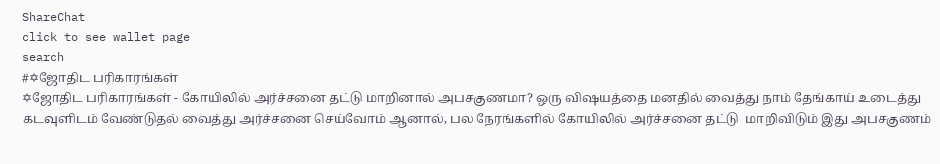ShareChat
click to see wallet page
search
#✡ஜோதிட பரிகாரங்கள்
✡ஜோதிட பரிகாரங்கள் - கோயிலில் அர்ச்சனை தட்டு மாறினால் அபசகுணமா? ஒரு விஷயத்தை மனதில் வைத்து நாம் தேங்காய் உடைத்து கடவுளிடம் வேண்டுதல் வைத்து அர்ச்சனை செய்வோம் ஆனால், பல நேரங்களில் கோயிலில் அர்ச்சனை தட்டு  மாறிவிடும் இது அபசகுணம்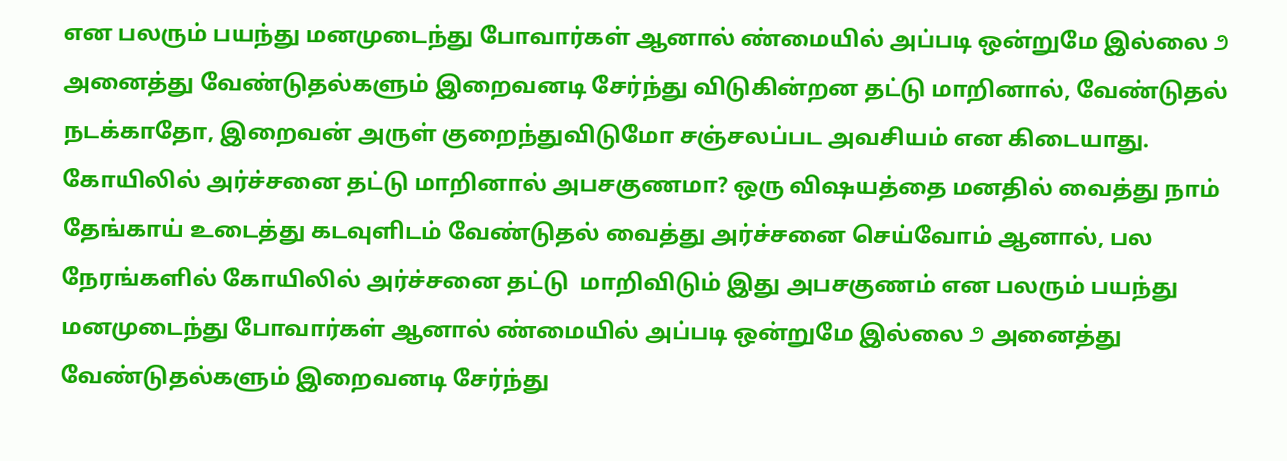என பலரும் பயந்து மனமுடைந்து போவார்கள் ஆனால் ண்மையில் அப்படி ஒன்றுமே இல்லை ೨ அனைத்து வேண்டுதல்களும் இறைவனடி சேர்ந்து விடுகின்றன தட்டு மாறினால், வேண்டுதல் நடக்காதோ, இறைவன் அருள் குறைந்துவிடுமோ சஞ்சலப்பட அவசியம் என கிடையாது. கோயிலில் அர்ச்சனை தட்டு மாறினால் அபசகுணமா? ஒரு விஷயத்தை மனதில் வைத்து நாம் தேங்காய் உடைத்து கடவுளிடம் வேண்டுதல் வைத்து அர்ச்சனை செய்வோம் ஆனால், பல நேரங்களில் கோயிலில் அர்ச்சனை தட்டு  மாறிவிடும் இது அபசகுணம் என பலரும் பயந்து மனமுடைந்து போவார்கள் ஆனால் ண்மையில் அப்படி ஒன்றுமே இல்லை ೨ அனைத்து வேண்டுதல்களும் இறைவனடி சேர்ந்து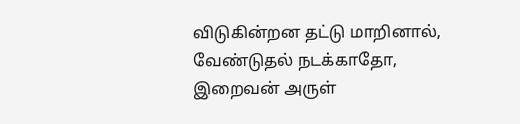விடுகின்றன தட்டு மாறினால், வேண்டுதல் நடக்காதோ, இறைவன் அருள்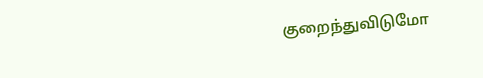குறைந்துவிடுமோ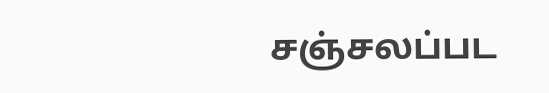சஞ்சலப்பட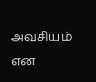அவசியம் என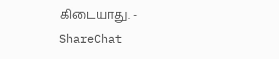கிடையாது. - ShareChat